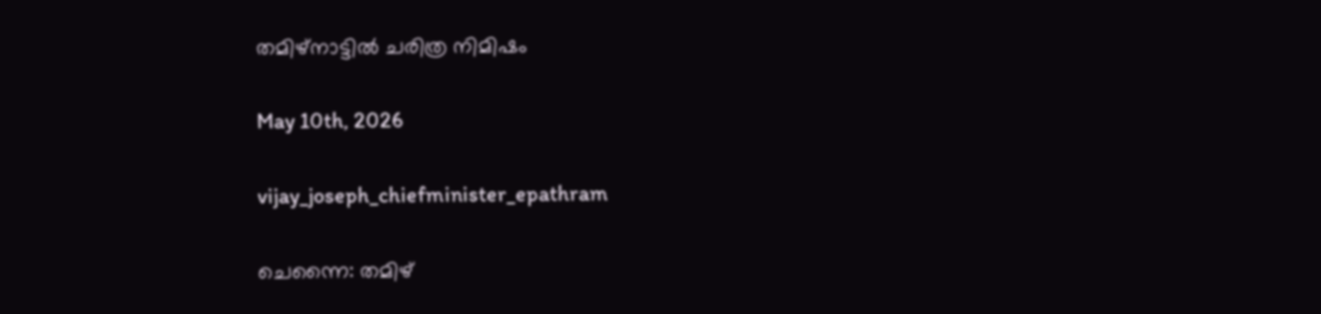തമിഴ്‌നാട്ടില്‍ ചരിത്ര നിമിഷം

May 10th, 2026

vijay_joseph_chiefminister_epathram

ചെന്നൈ: തമിഴ്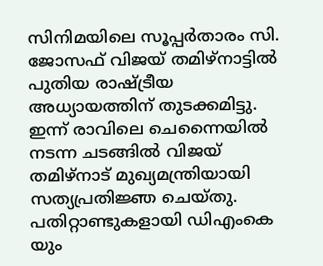സിനിമയിലെ സൂപ്പർതാരം സി. ജോസഫ് വിജയ് തമിഴ്നാട്ടിൽ പുതിയ രാഷ്ട്രീയ അധ്യായത്തിന് തുടക്കമിട്ടു. ഇന്ന് രാവിലെ ചെന്നൈയിൽ നടന്ന ചടങ്ങിൽ വിജയ് തമിഴ്‌നാട് മുഖ്യമന്ത്രിയായി സത്യപ്രതിജ്ഞ ചെയ്തു. പതിറ്റാണ്ടുകളായി ഡിഎംകെ യും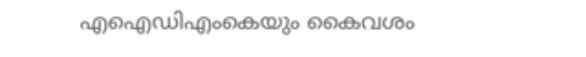എഐഡിഎംകെയും കൈവശം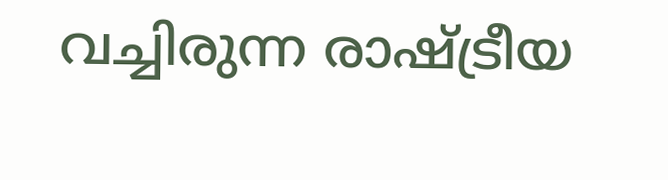വച്ചിരുന്ന രാഷ്ട്രീയ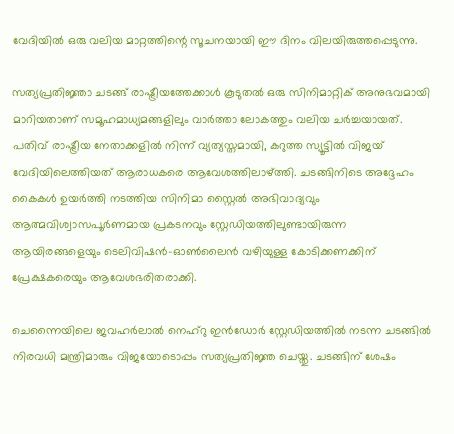വേദിയിൽ ഒരു വലിയ മാറ്റത്തിന്റെ സൂചനയായി ഈ ദിനം വിലയിരുത്തപ്പെടുന്നു.

സത്യപ്രതിജ്ഞാ ചടങ്ങ് രാഷ്ട്രീയത്തേക്കാൾ കൂടുതൽ ഒരു സിനിമാറ്റിക് അനുഭവമായി മാറിയതാണ് സമൂഹമാധ്യമങ്ങളിലും വാർത്താ ലോകത്തും വലിയ ചർച്ചയായത്. പതിവ് രാഷ്ട്രീയ നേതാക്കളിൽ നിന്ന് വ്യത്യസ്തമായി, കറുത്ത സ്യൂട്ടിൽ വിജയ് വേദിയിലെത്തിയത് ആരാധകരെ ആവേശത്തിലാഴ്ത്തി. ചടങ്ങിനിടെ അദ്ദേഹം കൈകൾ ഉയർത്തി നടത്തിയ സിനിമാ സ്റ്റൈൽ അഭിവാദ്യവും ആത്മവിശ്വാസപൂർണമായ പ്രകടനവും സ്റ്റേഡിയത്തിലുണ്ടായിരുന്ന ആയിരങ്ങളെയും ടെലിവിഷൻ-ഓൺലൈൻ വഴിയുള്ള കോടിക്കണക്കിന് പ്രേക്ഷകരെയും ആവേശഭരിതരാക്കി.

ചെന്നൈയിലെ ജവഹർലാൽ നെഹ്റു ഇൻഡോർ സ്റ്റേഡിയത്തിൽ നടന്ന ചടങ്ങിൽ നിരവധി മന്ത്രിമാരും വിജയോടൊപ്പം സത്യപ്രതിജ്ഞ ചെയ്തു. ചടങ്ങിന് ശേഷം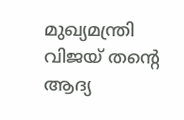മുഖ്യമന്ത്രി വിജയ് തന്റെ ആദ്യ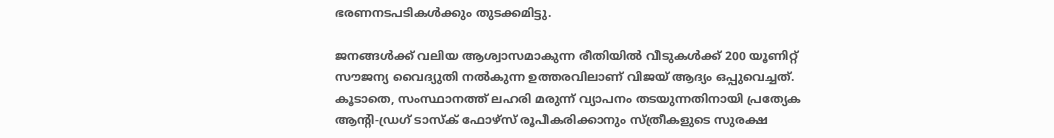ഭരണനടപടികൾക്കും തുടക്കമിട്ടു.

ജനങ്ങൾക്ക് വലിയ ആശ്വാസമാകുന്ന രീതിയിൽ വീടുകൾക്ക് 200 യൂണിറ്റ് സൗജന്യ വൈദ്യുതി നൽകുന്ന ഉത്തരവിലാണ് വിജയ് ആദ്യം ഒപ്പുവെച്ചത്. കൂടാതെ, സംസ്ഥാനത്ത് ലഹരി മരുന്ന് വ്യാപനം തടയുന്നതിനായി പ്രത്യേക ആന്റി-ഡ്രഗ് ടാസ്ക് ഫോഴ്‌സ് രൂപീകരിക്കാനും സ്ത്രീകളുടെ സുരക്ഷ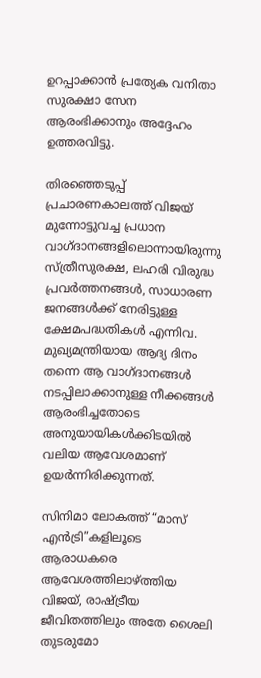ഉറപ്പാക്കാൻ പ്രത്യേക വനിതാ സുരക്ഷാ സേന ആരംഭിക്കാനും അദ്ദേഹം ഉത്തരവിട്ടു.

തിരഞ്ഞെടുപ്പ് പ്രചാരണകാലത്ത് വിജയ് മുന്നോട്ടുവച്ച പ്രധാന വാഗ്ദാനങ്ങളിലൊന്നായിരുന്നു സ്ത്രീസുരക്ഷ, ലഹരി വിരുദ്ധ പ്രവർത്തനങ്ങൾ, സാധാരണ ജനങ്ങൾക്ക് നേരിട്ടുള്ള ക്ഷേമപദ്ധതികൾ എന്നിവ. മുഖ്യമന്ത്രിയായ ആദ്യ ദിനം തന്നെ ആ വാഗ്ദാനങ്ങൾ നടപ്പിലാക്കാനുള്ള നീക്കങ്ങൾ ആരംഭിച്ചതോടെ അനുയായികൾക്കിടയിൽ വലിയ ആവേശമാണ് ഉയർന്നിരിക്കുന്നത്.

സിനിമാ ലോകത്ത് “മാസ് എൻട്രി”കളിലൂടെ ആരാധകരെ ആവേശത്തിലാഴ്ത്തിയ വിജയ്, രാഷ്ട്രീയ ജീവിതത്തിലും അതേ ശൈലി തുടരുമോ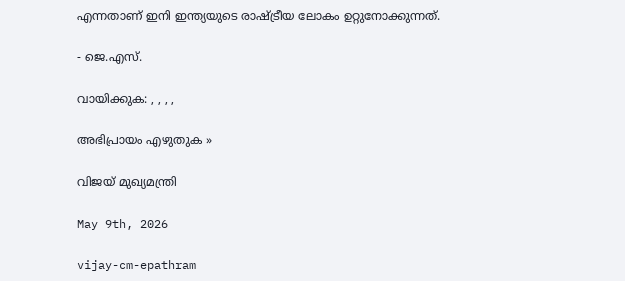എന്നതാണ് ഇനി ഇന്ത്യയുടെ രാഷ്ട്രീയ ലോകം ഉറ്റുനോക്കുന്നത്.

- ജെ.എസ്.

വായിക്കുക: , , , ,

അഭിപ്രായം എഴുതുക »

വിജയ് മുഖ്യമന്ത്രി

May 9th, 2026

vijay-cm-epathram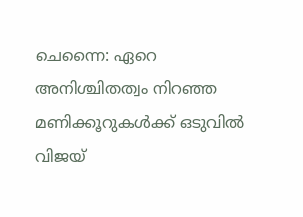ചെന്നൈ: ഏറെ അനിശ്ചിതത്വം നിറഞ്ഞ മണിക്കൂറുകള്‍ക്ക് ഒടുവില്‍ വിജയ്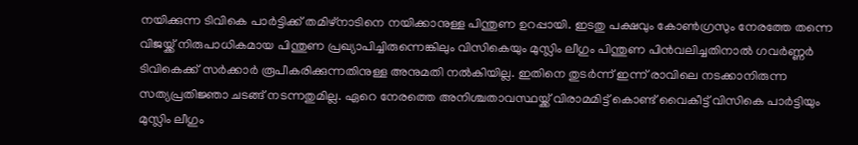നയിക്കുന്ന ടിവികെ പാര്‍ട്ടിക്ക് തമിഴ്നാടിനെ നയിക്കാനുള്ള പിന്തുണ ഉറപ്പായി. ഇടതു പക്ഷവും കോണ്‍ഗ്രസും നേരത്തേ തന്നെ വിജയ്ക്ക് നിരുപാധികമായ പിന്തുണ പ്രഖ്യാപിച്ചിരുന്നെങ്കിലും വിസികെയും മുസ്ലിം ലീഗും പിന്തുണ പിന്‍‌വലിച്ചതിനാല്‍ ഗവര്‍ണ്ണര്‍ ടിവികെക്ക് സര്‍ക്കാര്‍ രൂപീകരിക്കുന്നതിനുള്ള അനുമതി നല്‍കിയില്ല. ഇതിനെ തുടര്‍ന്ന് ഇന്ന് രാവിലെ നടക്കാനിരുന്ന സത്യപ്രതിജ്ഞാ ചടങ്ങ് നടന്നതുമില്ല. ഏറെ നേരത്തെ അനിശ്ചതാവസ്ഥയ്ക്ക് വിരാമമിട്ട് കൊണ്ട് വൈകീട്ട് വിസികെ പാര്‍ട്ടിയും മുസ്ലിം ലീഗും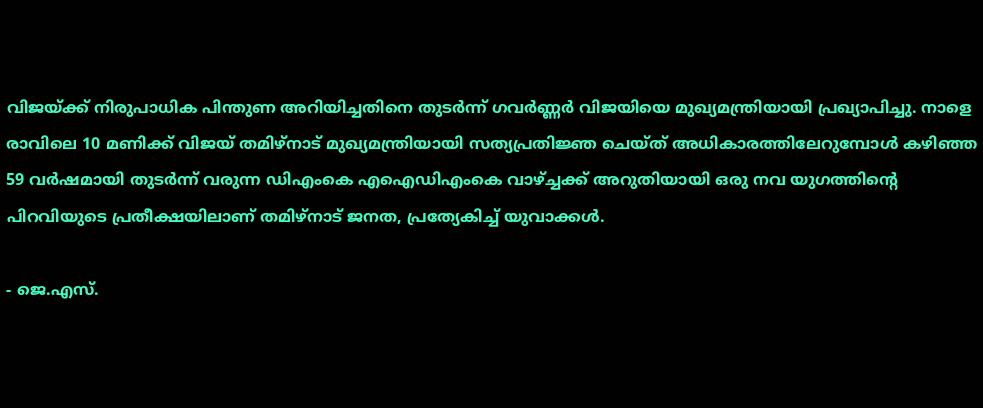വിജയ്ക്ക് നിരുപാധിക പിന്തുണ അറിയിച്ചതിനെ തുടര്‍ന്ന് ഗവര്‍ണ്ണര്‍ വിജയിയെ മുഖ്യമന്ത്രിയായി പ്രഖ്യാപിച്ചു. നാളെ രാവിലെ 10 മണിക്ക് വിജയ് തമിഴ്‌നാട് മുഖ്യമന്ത്രിയായി സത്യപ്രതിജ്ഞ ചെയ്ത് അധികാരത്തിലേറുമ്പോള്‍ കഴിഞ്ഞ 59 വര്‍ഷമായി തുടര്‍ന്ന് വരുന്ന ഡി‌എംകെ എഐഡി‌എംകെ വാഴ്ച്ചക്ക് അറുതിയായി ഒരു നവ യുഗത്തിന്റെ പിറവിയുടെ പ്രതീക്ഷയിലാണ്‌ തമിഴ്‌നാട് ജനത, പ്രത്യേകിച്ച് യുവാക്കള്‍.

- ജെ.എസ്.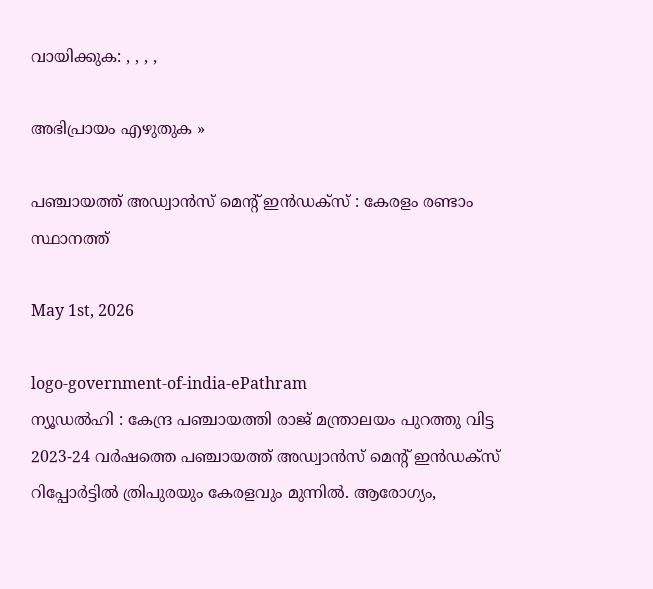വായിക്കുക: , , , ,

അഭിപ്രായം എഴുതുക »

പഞ്ചായത്ത് അഡ്വാൻസ് മെന്റ് ഇൻഡക്സ് : കേരളം രണ്ടാം സ്ഥാനത്ത്

May 1st, 2026

logo-government-of-india-ePathram
ന്യൂഡൽഹി : കേന്ദ്ര പഞ്ചായത്തി രാജ് മന്ത്രാലയം പുറത്തു വിട്ട 2023-24 വർഷത്തെ പഞ്ചായത്ത് അഡ്വാൻസ് മെന്റ് ഇൻഡക്സ് റിപ്പോർട്ടിൽ ത്രിപുരയും കേരളവും മുന്നിൽ. ആരോഗ്യം,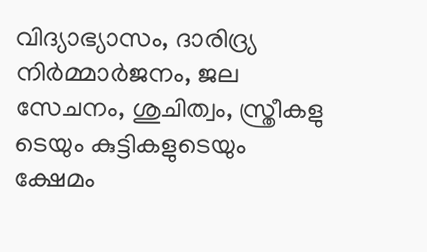വിദ്യാഭ്യാസം, ദാരിദ്ര്യ നിർമ്മാർജനം, ജല സേചനം, ശുചിത്വം, സ്ത്രീകളു ടെയും കുട്ടികളുടെയും ക്ഷേമം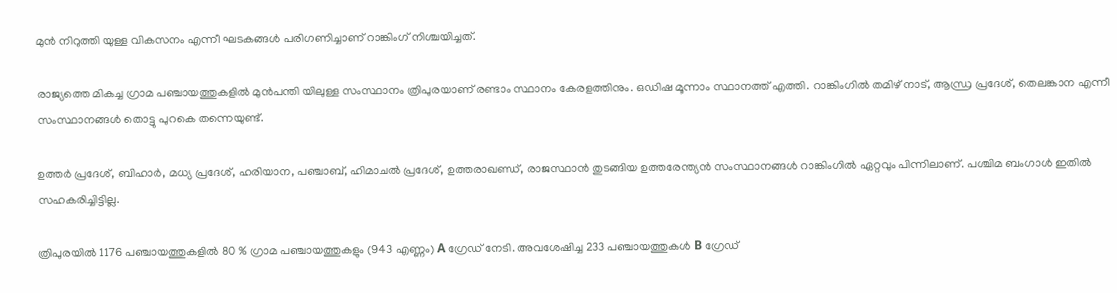മുൻ നിറുത്തി യുള്ള വികസനം എന്നീ ഘടകങ്ങൾ പരിഗണിച്ചാണ് റാങ്കിംഗ് നിശ്ചയിച്ചത്.

രാജ്യത്തെ മികച്ച ഗ്രാമ പഞ്ചായത്തുകളിൽ മുൻപന്തി യിലുള്ള സംസ്ഥാനം ത്രിപുരയാണ് രണ്ടാം സ്ഥാനം കേരളത്തിനും. ഒഡിഷ മൂന്നാം സ്ഥാനത്ത് എത്തി. റാങ്കിംഗിൽ തമിഴ് നാട്, ആന്ധ്ര പ്രദേശ്, തെലങ്കാന എന്നീ സംസ്ഥാനങ്ങൾ തൊട്ടു പുറകെ തന്നെയുണ്ട്.

ഉത്തർ പ്രദേശ്, ബിഹാർ, മധ്യ പ്രദേശ്, ഹരിയാന, പഞ്ചാബ്, ഹിമാചൽ പ്രദേശ്, ഉത്തരാഖണ്ഡ്, രാജസ്ഥാൻ തുടങ്ങിയ ഉത്തരേന്ത്യൻ സംസ്ഥാനങ്ങൾ റാങ്കിംഗിൽ ഏറ്റവും പിന്നിലാണ്. പശ്ചിമ ബംഗാൾ ഇതിൽ സഹകരിച്ചിട്ടില്ല.

ത്രിപുരയിൽ 1176 പഞ്ചായത്തുകളിൽ 80 % ഗ്രാമ പഞ്ചായത്തുകളും (943 എണ്ണം) A ഗ്രേഡ് നേടി. അവശേഷിച്ച 233 പഞ്ചായത്തുകൾ B ഗ്രേഡ്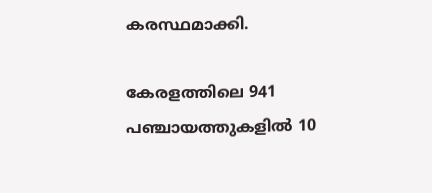കരസ്ഥമാക്കി.

കേരളത്തിലെ 941 പഞ്ചായത്തുകളിൽ 10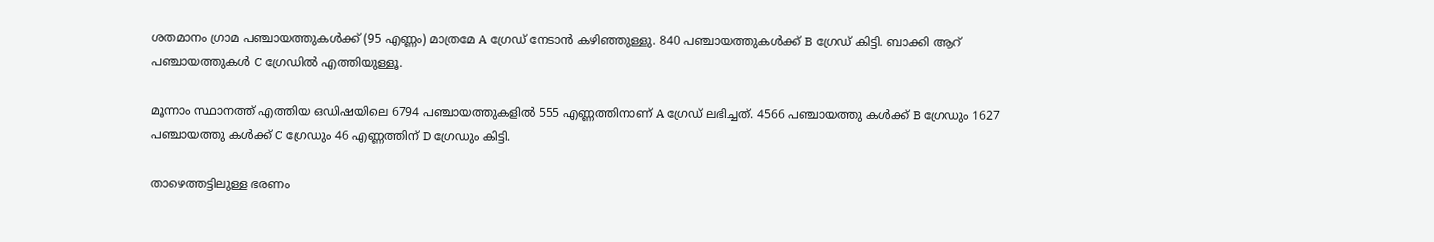ശതമാനം ഗ്രാമ പഞ്ചായത്തുകൾക്ക് (95 എണ്ണം) മാത്രമേ A ഗ്രേഡ് നേടാൻ കഴിഞ്ഞുള്ളു. 840 പഞ്ചായത്തുകൾക്ക് B ഗ്രേഡ് കിട്ടി. ബാക്കി ആറ് പഞ്ചായത്തുകൾ C ഗ്രേഡിൽ എത്തിയുള്ളൂ.

മൂന്നാം സ്ഥാനത്ത് എത്തിയ ഒഡിഷയിലെ 6794 പഞ്ചായത്തുകളിൽ 555 എണ്ണത്തിനാണ് A ഗ്രേഡ് ലഭിച്ചത്. 4566 പഞ്ചായത്തു കൾക്ക് B ഗ്രേഡും 1627 പഞ്ചായത്തു കൾക്ക് C ഗ്രേഡും 46 എണ്ണത്തിന് D ഗ്രേഡും കിട്ടി.

താഴെത്തട്ടിലുള്ള ഭരണം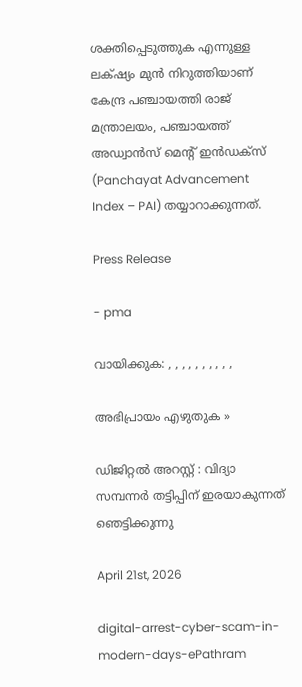ശക്തിപ്പെടുത്തുക എന്നുള്ള ലക്‌ഷ്യം മുൻ നിറുത്തിയാണ് കേന്ദ്ര പഞ്ചായത്തി രാജ് മന്ത്രാലയം, പഞ്ചായത്ത് അഡ്വാൻസ് മെന്റ് ഇൻഡക്സ് (Panchayat Advancement Index – PAI) തയ്യാറാക്കുന്നത്.

Press Release

- pma

വായിക്കുക: , , , , , , , , , ,

അഭിപ്രായം എഴുതുക »

ഡിജിറ്റൽ അറസ്റ്റ് : വിദ്യാ സമ്പന്നർ തട്ടിപ്പിന്‌ ഇരയാകുന്നത്‌ ഞെട്ടിക്കുന്നു

April 21st, 2026

digital-arrest-cyber-scam-in-modern-days-ePathram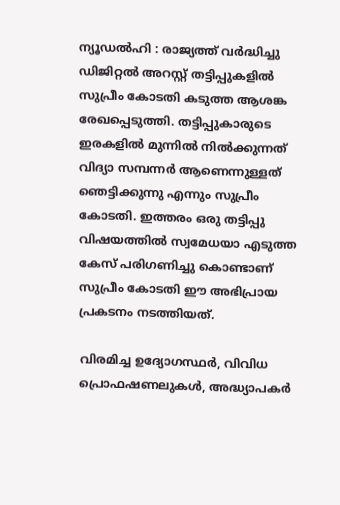ന്യൂഡൽഹി : രാജ്യത്ത് വർദ്ധിച്ചു ഡിജിറ്റൽ അറസ്റ്റ് തട്ടിപ്പുകളിൽ സുപ്രീം കോടതി കടുത്ത ആശങ്ക രേഖപ്പെടുത്തി. തട്ടിപ്പുകാരുടെ ഇരകളിൽ മുന്നിൽ നിൽക്കുന്നത് വിദ്യാ സമ്പന്നർ ആണെന്നുള്ളത് ഞെട്ടിക്കുന്നു എന്നും സുപ്രീം കോടതി. ഇത്തരം ഒരു തട്ടിപ്പു വിഷയത്തിൽ സ്വമേധയാ എടുത്ത കേസ്‌ പരിഗണിച്ചു കൊണ്ടാണ് സുപ്രീം കോടതി ഈ അഭിപ്രായ പ്രകടനം നടത്തിയത്.

വിരമിച്ച ഉദ്യോഗസ്ഥർ, വിവിധ പ്രൊഫഷണലുകൾ, അദ്ധ്യാപകർ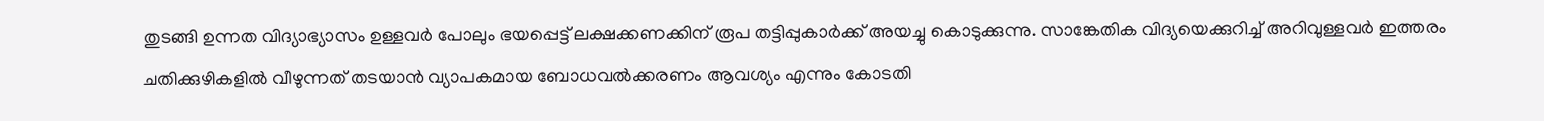തുടങ്ങി ഉന്നത വിദ്യാഭ്യാസം ഉള്ളവർ പോലും ഭയപ്പെട്ട് ലക്ഷക്കണക്കിന് രൂപ തട്ടിപ്പുകാർക്ക് അയച്ചു കൊടുക്കുന്നു. സാങ്കേതിക വിദ്യയെക്കുറിച്ച് അറിവുള്ളവർ ഇത്തരം ചതിക്കുഴികളിൽ വീഴുന്നത് തടയാൻ വ്യാപകമായ ബോധവൽക്കരണം ആവശ്യം എന്നും കോടതി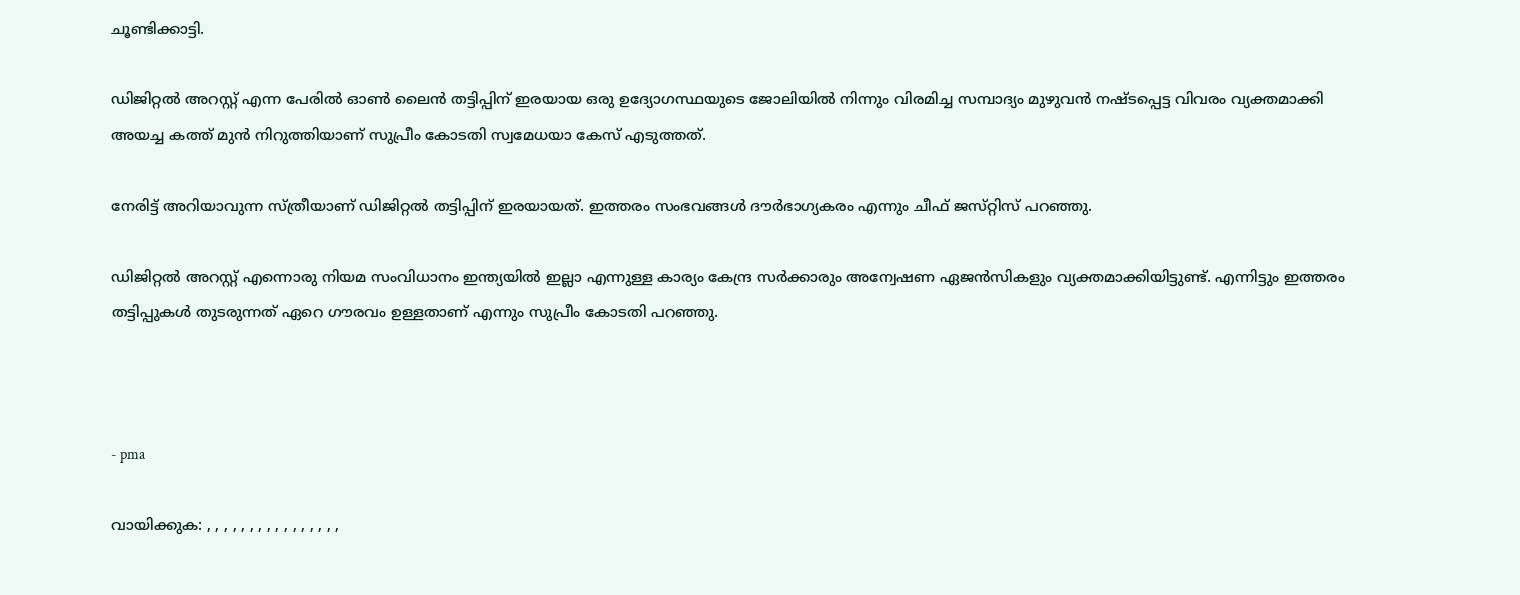ചൂണ്ടിക്കാട്ടി.

ഡിജിറ്റൽ അറസ്റ്റ് എന്ന പേരിൽ ഓൺ ലൈൻ തട്ടിപ്പിന് ഇരയായ ഒരു ഉദ്യോഗസ്ഥയുടെ ജോലിയിൽ നിന്നും വിരമിച്ച സമ്പാദ്യം മുഴുവൻ നഷ്ടപ്പെട്ട വിവരം വ്യക്തമാക്കി അയച്ച കത്ത് മുൻ നിറുത്തിയാണ് സുപ്രീം കോടതി സ്വമേധയാ കേസ് എടുത്തത്.

നേരിട്ട് അറിയാവുന്ന സ്‌ത്രീയാണ്‌ ഡിജിറ്റൽ തട്ടിപ്പിന് ഇരയായത്. ഇത്തരം സംഭവങ്ങൾ ദ‍ൗർഭാഗ്യകരം എന്നും ചീഫ്‌ ജസ്‌റ്റിസ്‌ പറഞ്ഞു.

ഡിജിറ്റൽ അറസ്റ്റ് എന്നൊരു നിയമ സംവിധാനം ഇന്ത്യയിൽ ഇല്ലാ എന്നുള്ള കാര്യം കേന്ദ്ര സർക്കാരും അന്വേഷണ ഏജൻസികളും വ്യക്തമാക്കിയിട്ടുണ്ട്. എന്നിട്ടും ഇത്തരം തട്ടിപ്പുകൾ തുടരുന്നത് ഏറെ ഗൗരവം ഉള്ളതാണ് എന്നും സുപ്രീം കോടതി പറഞ്ഞു.



- pma

വായിക്കുക: , , , , , , , , , , , , , , , ,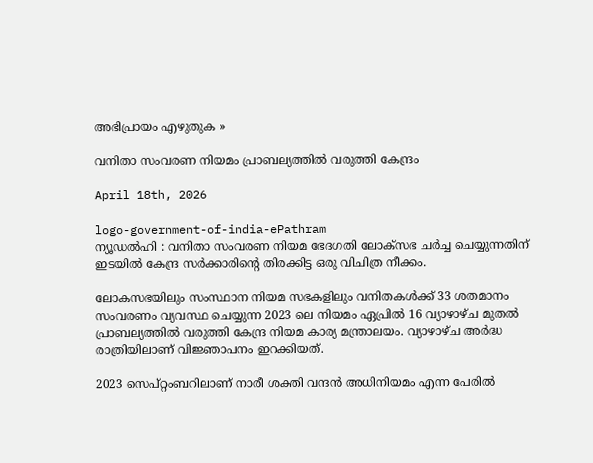അഭിപ്രായം എഴുതുക »

വനിതാ സംവരണ നിയമം പ്രാബല്യത്തിൽ വരുത്തി കേന്ദ്രം

April 18th, 2026

logo-government-of-india-ePathram
ന്യൂഡൽഹി : വനിതാ സംവരണ നിയമ ഭേദഗതി ലോക്‌സഭ ചർച്ച ചെയ്യുന്നതിന് ഇടയിൽ കേന്ദ്ര സർക്കാരിന്റെ തിരക്കിട്ട ഒരു വിചിത്ര നീക്കം.

ലോകസഭയിലും സംസ്ഥാന നിയമ സഭകളിലും വനിതകൾക്ക് 33 ശതമാനം സംവരണം വ്യവസ്ഥ ചെയ്യുന്ന 2023 ലെ നിയമം ഏപ്രിൽ 16 വ്യാഴാഴ്ച മുതൽ പ്രാബല്യത്തിൽ വരുത്തി കേന്ദ്ര നിയമ കാര്യ മന്ത്രാലയം. വ്യാഴാഴ്ച അർദ്ധ രാത്രിയിലാണ് വിജ്ഞാപനം ഇറക്കിയത്.

2023 സെപ്റ്റംബറിലാണ് നാരീ ശക്തി വന്ദൻ അധിനിയമം എന്ന പേരിൽ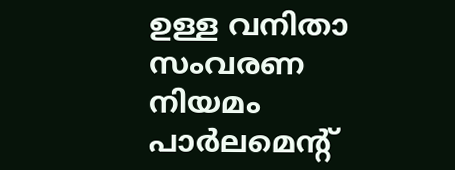ഉള്ള വനിതാ സംവരണ നിയമം പാർലമെന്‍റ്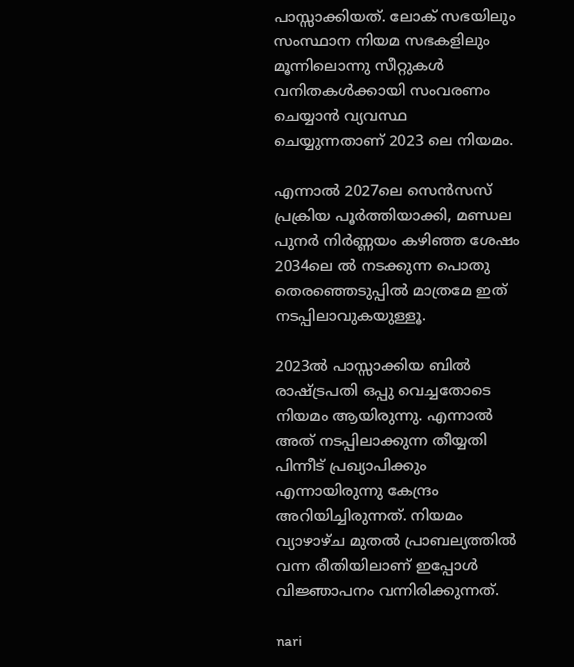പാസ്സാക്കിയത്. ലോക്‌ സഭയിലും സംസ്ഥാന നിയമ സഭകളിലും മൂന്നിലൊന്നു സീറ്റുകൾ വനിതകൾക്കായി സംവരണം ചെയ്യാൻ വ്യവസ്ഥ ചെയ്യുന്നതാണ് 2023 ലെ നിയമം.

എന്നാൽ 2027ലെ സെൻസസ് പ്രക്രിയ പൂർത്തിയാക്കി, മണ്ഡല പുനർ നിർണ്ണയം കഴിഞ്ഞ ശേഷം 2034ലെ ൽ നടക്കുന്ന പൊതു തെരഞ്ഞെടുപ്പിൽ മാത്രമേ ഇത് നടപ്പിലാവുകയുള്ളൂ.

2023ൽ പാസ്സാക്കിയ ബിൽ രാഷ്ട്രപതി ഒപ്പു വെച്ചതോടെ നിയമം ആയിരുന്നു. എന്നാൽ അത് നടപ്പിലാക്കുന്ന തീയ്യതി പിന്നീട് പ്രഖ്യാപിക്കും എന്നായിരുന്നു കേന്ദ്രം അറിയിച്ചിരുന്നത്. നിയമം വ്യാഴാഴ്ച മുതൽ പ്രാബല്യത്തില്‍ വന്ന രീതിയിലാണ് ഇപ്പോൾ വിജ്ഞാപനം വന്നിരിക്കുന്നത്.

nari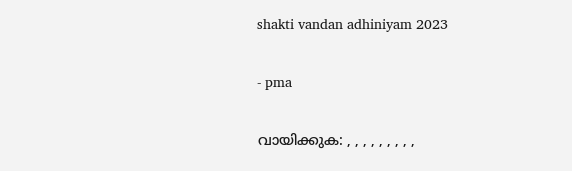shakti vandan adhiniyam 2023

- pma

വായിക്കുക: , , , , , , , , ,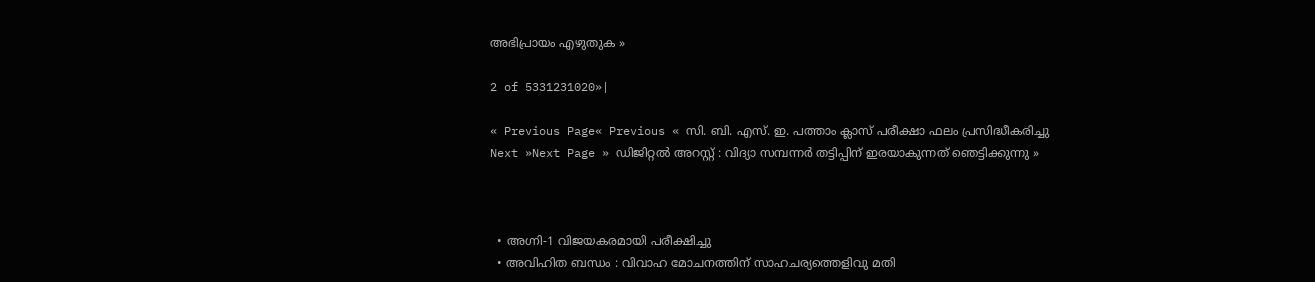അഭിപ്രായം എഴുതുക »

2 of 5331231020»|

« Previous Page« Previous « സി. ബി. എസ്. ഇ. പത്താം ക്ലാസ് പരീക്ഷാ ഫലം പ്രസിദ്ധീകരിച്ചു
Next »Next Page » ഡിജിറ്റൽ അറസ്റ്റ് : വിദ്യാ സമ്പന്നർ തട്ടിപ്പിന്‌ ഇരയാകുന്നത്‌ ഞെട്ടിക്കുന്നു »



  • അഗ്നി-1 വിജയകരമായി പരീക്ഷിച്ചു
  • അവിഹിത ബന്ധം : വിവാഹ മോചനത്തിന് സാഹചര്യത്തെളിവു മതി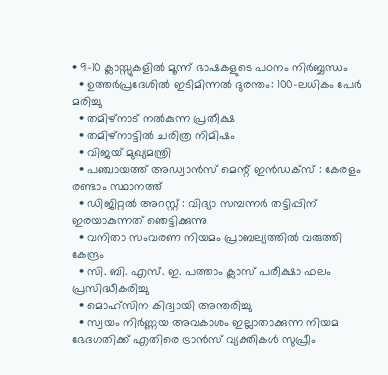• 9-10 ക്ലാസ്സുകളിൽ മൂന്ന് ഭാഷകളുടെ പഠനം നിർബ്ബന്ധം
  • ഉത്തർപ്രദേശിൽ ഇടിമിന്നൽ ദുരന്തം: 100-ലധികം പേർ മരിച്ചു
  • തമിഴ്‌നാട് നൽകുന്ന പ്രതീക്ഷ
  • തമിഴ്‌നാട്ടില്‍ ചരിത്ര നിമിഷം
  • വിജയ് മുഖ്യമന്ത്രി
  • പഞ്ചായത്ത് അഡ്വാൻസ് മെന്റ് ഇൻഡക്സ് : കേരളം രണ്ടാം സ്ഥാനത്ത്
  • ഡിജിറ്റൽ അറസ്റ്റ് : വിദ്യാ സമ്പന്നർ തട്ടിപ്പിന്‌ ഇരയാകുന്നത്‌ ഞെട്ടിക്കുന്നു
  • വനിതാ സംവരണ നിയമം പ്രാബല്യത്തിൽ വരുത്തി കേന്ദ്രം
  • സി. ബി. എസ്. ഇ. പത്താം ക്ലാസ് പരീക്ഷാ ഫലം പ്രസിദ്ധീകരിച്ചു
  • മൊഹ്‌സിന കിദ്വായി അന്തരിച്ചു
  • സ്വയം നിർണ്ണയ അവകാശം ഇല്ലാതാക്കുന്ന നിയമ ഭേദഗതിക്ക് എതിരെ ട്രാൻസ് വ്യക്തികൾ സുപ്രീം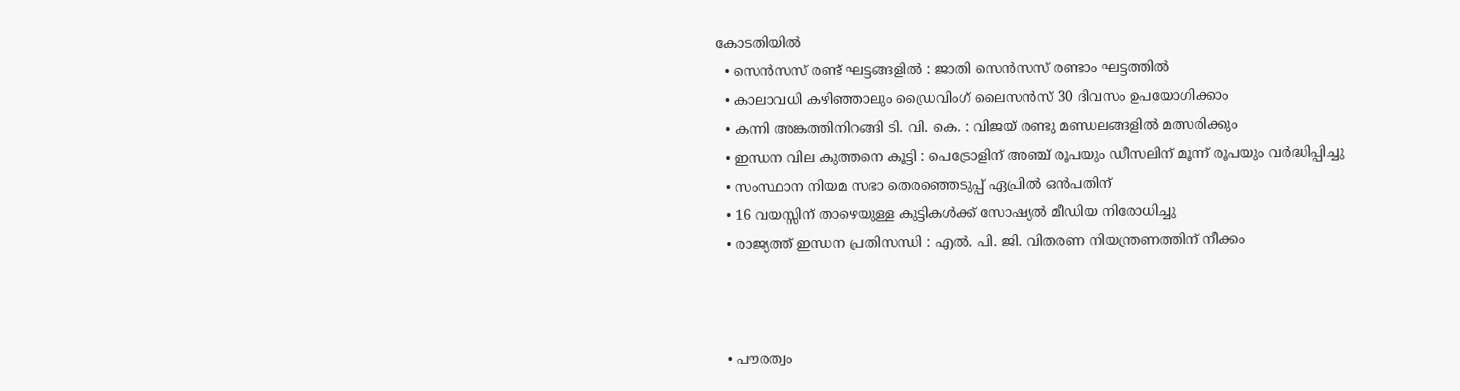കോടതിയിൽ
  • സെന്‍സസ് രണ്ട് ഘട്ടങ്ങളിൽ : ജാതി സെന്‍സസ് രണ്ടാം ഘട്ടത്തിൽ
  • കാലാവധി കഴിഞ്ഞാലും ഡ്രൈവിംഗ് ലൈസൻസ് 30 ദിവസം ഉപയോഗിക്കാം
  • കന്നി അങ്കത്തിനിറങ്ങി ടി. വി. കെ. : വിജയ് രണ്ടു മണ്ഡലങ്ങളിൽ മത്സരിക്കും
  • ഇന്ധന വില കുത്തനെ കൂട്ടി : പെട്രോളിന് അഞ്ച് രൂപയും ഡീസലിന് മൂന്ന് രൂപയും വർദ്ധിപ്പിച്ചു
  • സംസ്ഥാന നിയമ സഭാ തെരഞ്ഞെടുപ്പ് ഏപ്രിൽ ഒൻപതിന്
  • 16 വയസ്സിന് താഴെയുള്ള കുട്ടികള്‍ക്ക് സോഷ്യല്‍ മീഡിയ നിരോധിച്ചു
  • രാജ്യത്ത് ഇന്ധന പ്രതിസന്ധി : എൽ. പി. ജി. വിതരണ നിയന്ത്രണത്തിന് നീക്കം



  • പൗരത്വം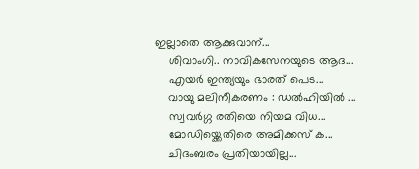ഇല്ലാതെ ആക്കുവാന്...
    ശിവാംഗി.. നാവികസേനയുടെ ആദ...
    എയര്‍ ഇന്ത്യയും ഭാരത് പെട...
    വായു മലിനീകരണം : ഡൽഹിയിൽ ...
    സ്വവര്‍ഗ്ഗ രതിയെ നിയമ വിധ...
    മോഡിയ്ക്കെതിരെ അമിക്കസ് ക...
    ചിദംബരം പ്രതിയായില്ല...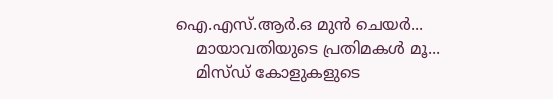ഐ.എസ്.ആര്‍.ഒ മുന്‍ ചെയര്‍...
    മായാവതിയുടെ പ്രതിമകള്‍ മൂ...
    മിസ്ഡ്‌ കോളുകളുടെ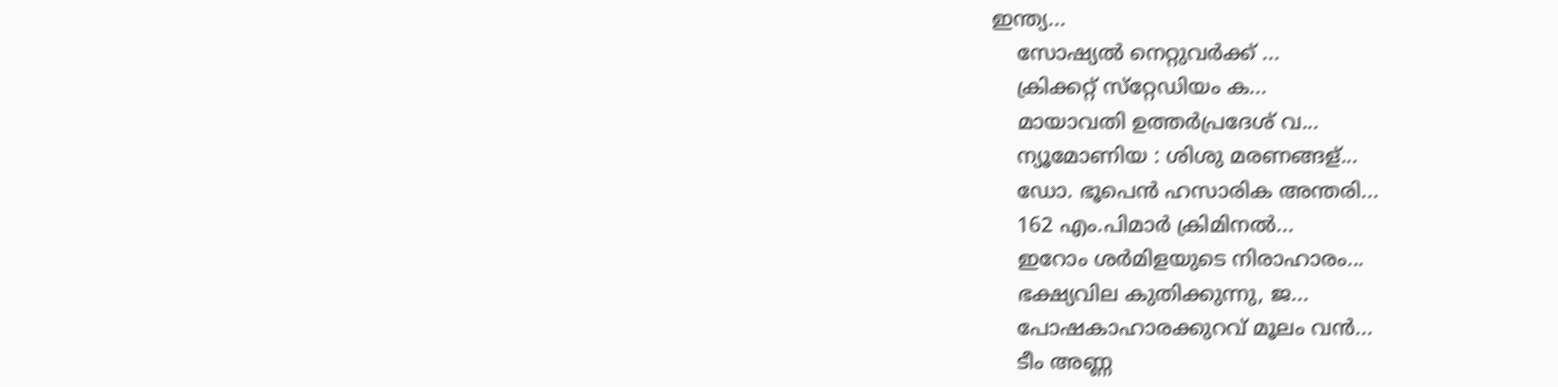ഇന്ത്യ...
    സോഷ്യല്‍ നെറ്റുവര്‍ക്ക് ...
    ക്രിക്കറ്റ് സ്‌റ്റേഡിയം ക...
    മായാവതി ഉത്തര്‍പ്രദേശ്‌ വ...
    ന്യൂമോണിയ : ശിശു മരണങ്ങള്...
    ഡോ. ഭൂപെന്‍ ഹസാരിക അന്തരി...
    162 എം.പിമാര്‍ ക്രിമിനല്‍...
    ഇറോം ശര്‍മിളയുടെ നിരാഹാരം...
    ഭക്ഷ്യവില കുതിക്കുന്നു, ജ...
    പോഷകാഹാരക്കുറവ് മൂലം വന്‍...
    ടീം അണ്ണ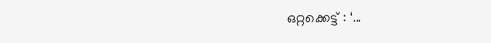ഒറ്റക്കെട്ട് : ‘...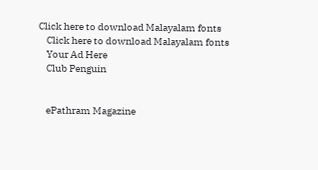Click here to download Malayalam fonts
    Click here to download Malayalam fonts
    Your Ad Here
    Club Penguin


    ePathram Magazine